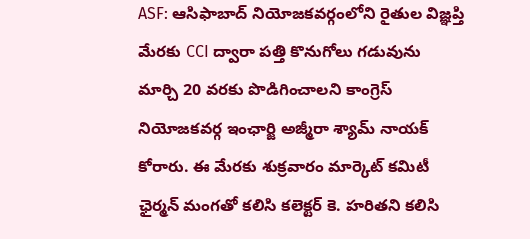ASF: ఆసిఫాబాద్ నియోజకవర్గంలోని రైతుల విజ్ఞప్తి మేరకు CCI ద్వారా పత్తి కొనుగోలు గడువును మార్చి 20 వరకు పొడిగించాలని కాంగ్రెస్ నియోజకవర్గ ఇంఛార్జి అజ్మీరా శ్యామ్ నాయక్ కోరారు. ఈ మేరకు శుక్రవారం మార్కెట్ కమిటీ ఛైర్మన్ మంగతో కలిసి కలెక్టర్ కె. హరితని కలిసి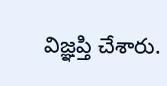విజ్ఞప్తి చేశారు.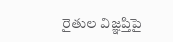రైతుల విజ్ఞప్తిపై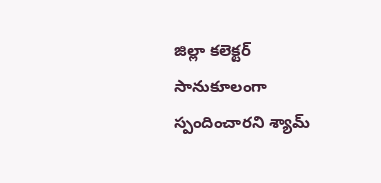జిల్లా కలెక్టర్ సానుకూలంగా స్పందించారని శ్యామ్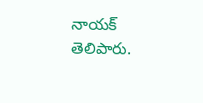నాయక్ తెలిపారు.